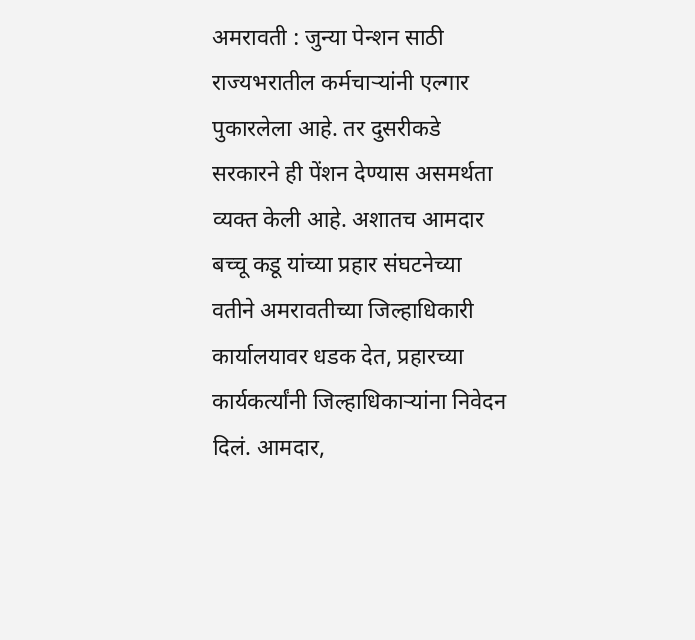अमरावती : जुन्या पेन्शन साठी राज्यभरातील कर्मचाऱ्यांनी एल्गार पुकारलेला आहे. तर दुसरीकडे सरकारने ही पेंशन देण्यास असमर्थता व्यक्त केली आहे. अशातच आमदार बच्चू कडू यांच्या प्रहार संघटनेच्या वतीने अमरावतीच्या जिल्हाधिकारी कार्यालयावर धडक देत, प्रहारच्या कार्यकर्त्यांनी जिल्हाधिकाऱ्यांना निवेदन दिलं. आमदार,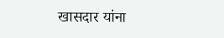खासदार यांना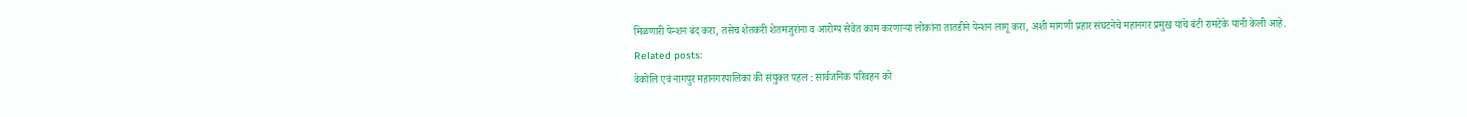मिळणारी पेन्शन बंद करा, तसेच शेतकरी शेतमजुरांना व आरोग्य सेवेत काम करणाऱ्या लोकांना तातडीने पेन्शन लागू करा, अशी मागणी प्रहार संघटनेचे महानगर प्रमुख यांचे बंटी रामटेके यांनी केली आहे.
Related posts:
वेकोलि एवं नागपुर महानगरपालिका की संयुक्त पहल : सार्वजनिक परिवहन को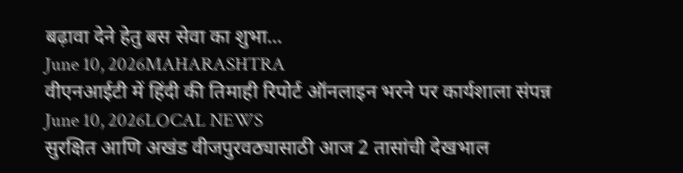बढ़ावा देने हेतु बस सेवा का शुभा...
June 10, 2026MAHARASHTRA
वीएनआईटी में हिंदी की तिमाही रिपोर्ट ऑनलाइन भरने पर कार्यशाला संपन्न
June 10, 2026LOCAL NEWS
सुरक्षित आणि अखंड वीजपुरवठ्यासाठी आज 2 तासांची देखभाल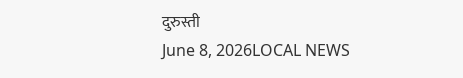दुरुस्ती
June 8, 2026LOCAL NEWS